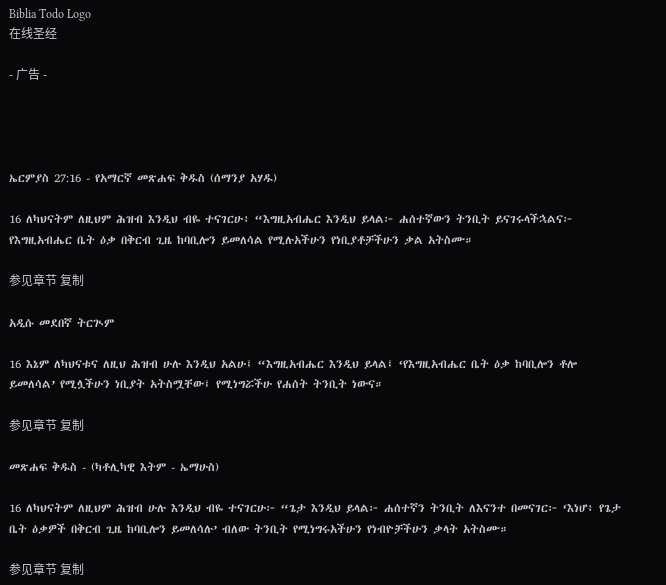Biblia Todo Logo
在线圣经

- 广告 -




ኤርምያስ 27:16 - የአማርኛ መጽሐፍ ቅዱስ (ሰማንያ አሃዱ)

16 ለካህናትም ለዚህም ሕዝብ እንዲህ ብዬ ተናገርሁ፥ “እግዚአብሔር እንዲህ ይላል፦ ሐሰተኛውን ትንቢት ይናገሩላችኋልና፦ የእግዚአብሔር ቤት ዕቃ በቅርብ ጊዜ ከባቢሎን ይመለሳል የሚሉአችሁን የነቢያቶቻችሁን ቃል አትስሙ።

参见章节 复制

አዲሱ መደበኛ ትርጒም

16 እኔም ለካህናቱና ለዚህ ሕዝብ ሁሉ እንዲህ አልሁ፤ “እግዚአብሔር እንዲህ ይላል፤ ‘የእግዚአብሔር ቤት ዕቃ ከባቢሎን ቶሎ ይመለሳል’ የሚሏችሁን ነቢያት አትስሟቸው፤ የሚነግሯችሁ የሐሰት ትንቢት ነውና።

参见章节 复制

መጽሐፍ ቅዱስ - (ካቶሊካዊ እትም - ኤማሁስ)

16 ለካህናትም ለዚህም ሕዝብ ሁሉ እንዲህ ብዬ ተናገርሁ፦ “ጌታ እንዲህ ይላል፦ ሐሰተኛን ትንቢት ለእናንተ በመናገር፦ ‘እነሆ፥ የጌታ ቤት ዕቃዎች በቅርብ ጊዜ ከባቢሎን ይመለሳሉ’ ብለው ትንቢት የሚነግሩአችሁን የነብዮቻችሁን ቃላት አትስሙ።

参见章节 复制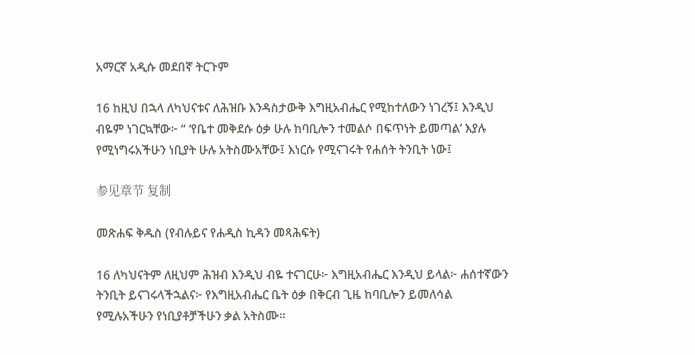አማርኛ አዲሱ መደበኛ ትርጉም

16 ከዚህ በኋላ ለካህናቱና ለሕዝቡ እንዳስታውቅ እግዚአብሔር የሚከተለውን ነገረኝ፤ እንዲህ ብዬም ነገርኳቸው፦ “ ‘የቤተ መቅደሱ ዕቃ ሁሉ ከባቢሎን ተመልሶ በፍጥነት ይመጣል’ እያሉ የሚነግሩአችሁን ነቢያት ሁሉ አትስሙአቸው፤ እነርሱ የሚናገሩት የሐሰት ትንቢት ነው፤

参见章节 复制

መጽሐፍ ቅዱስ (የብሉይና የሐዲስ ኪዳን መጻሕፍት)

16 ለካህናትም ለዚህም ሕዝብ እንዲህ ብዬ ተናገርሁ፦ እግዚአብሔር እንዲህ ይላል፦ ሐሰተኛውን ትንቢት ይናገሩላችኋልና፦ የእግዚአብሔር ቤት ዕቃ በቅርብ ጊዜ ከባቢሎን ይመለሳል የሚሉአችሁን የነቢያቶቻችሁን ቃል አትስሙ።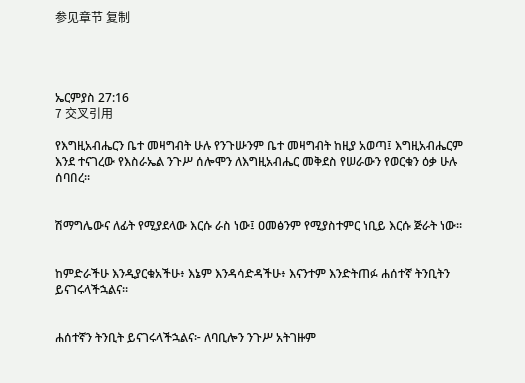参见章节 复制




ኤርምያስ 27:16
7 交叉引用

የእግዚአብሔርን ቤተ መዛግብት ሁሉ የንጉሡንም ቤተ መዛግብት ከዚያ አወጣ፤ እግዚአብሔርም እንደ ተናገረው የእስራኤል ንጉሥ ሰሎሞን ለእግዚአብሔር መቅደስ የሠራውን የወርቁን ዕቃ ሁሉ ሰባበረ።


ሽማግሌውና ለፊት የሚያደላው እርሱ ራስ ነው፤ ዐመፅንም የሚያስተምር ነቢይ እርሱ ጅራት ነው።


ከምድራችሁ እንዲያርቁአችሁ፥ እኔም እንዳሳድዳችሁ፥ እናንተም እንድትጠፉ ሐሰተኛ ትንቢትን ይናገሩላችኋልና።


ሐሰተኛን ትንቢት ይናገሩላችኋልና፦ ለባቢሎን ንጉሥ አትገዙም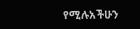የሚሉአችሁን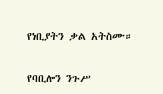የነቢያትን ቃል አትስሙ።


የባቢሎን ንጉሥ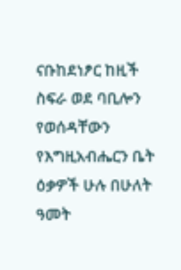ናቡከደነፆር ከዚች ስፍራ ወደ ባቢሎን የወሰዳቸውን የእግዚአብሔርን ቤት ዕቃዎች ሁሉ በሁለት ዓመት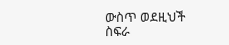ውስጥ ወደዚህች ስፍራ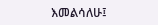እመልሳለሁ፤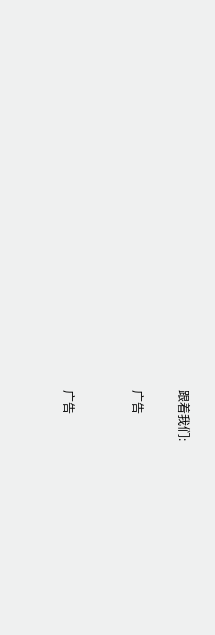跟着我们:

广告


广告